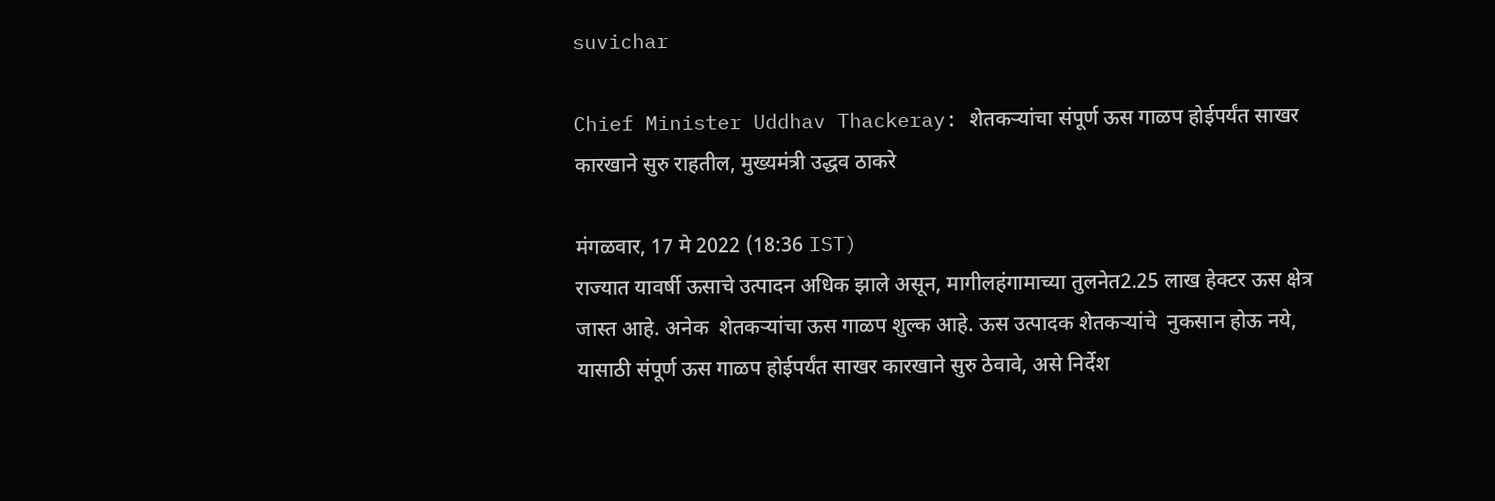suvichar

Chief Minister Uddhav Thackeray: शेतकऱ्यांचा संपूर्ण ऊस गाळप होईपर्यंत साखर कारखाने सुरु राहतील, मुख्यमंत्री उद्धव ठाकरे

मंगळवार, 17 मे 2022 (18:36 IST)
राज्यात यावर्षी ऊसाचे उत्पादन अधिक झाले असून, मागीलहंगामाच्या तुलनेत2.25 लाख हेक्टर ऊस क्षेत्र जास्त आहे. अनेक  शेतकऱ्यांचा ऊस गाळप शुल्क आहे. ऊस उत्पादक शेतकऱ्यांचे  नुकसान होऊ नये, यासाठी संपूर्ण ऊस गाळप होईपर्यंत साखर कारखाने सुरु ठेवावे, असे निर्देश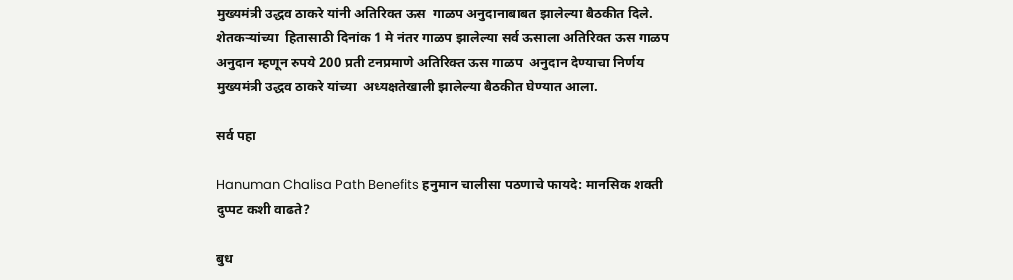मुख्यमंत्री उद्धव ठाकरे यांनी अतिरिक्त ऊस  गाळप अनुदानाबाबत झालेल्या बैठकीत दिले. शेतकऱ्यांच्या  हितासाठी दिनांक 1 मे नंतर गाळप झालेल्या सर्व ऊसाला अतिरिक्त ऊस गाळप अनुदान म्हणून रुपये 200 प्रती टनप्रमाणे अतिरिक्त ऊस गाळप  अनुदान देण्याचा निर्णय मुख्यमंत्री उद्धव ठाकरे यांच्या  अध्यक्षतेखाली झालेल्या बैठकीत घेण्यात आला.

सर्व पहा

Hanuman Chalisa Path Benefits हनुमान चालीसा पठणाचे फायदे: मानसिक शक्ती दुप्पट कशी वाढते?

बुध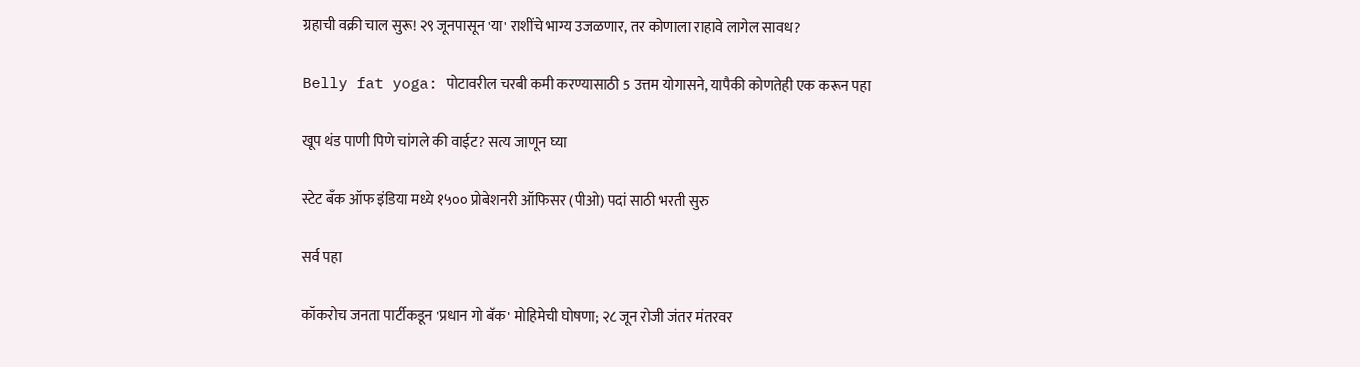ग्रहाची वक्री चाल सुरू! २९ जूनपासून 'या' राशींचे भाग्य उजळणार, तर कोणाला राहावे लागेल सावध?

Belly fat yoga: पोटावरील चरबी कमी करण्यासाठी 5 उत्तम योगासने, यापैकी कोणतेही एक करून पहा

खूप थंड पाणी पिणे चांगले की वाईट? सत्य जाणून घ्या

स्टेट बँक ऑफ इंडिया मध्ये १५०० प्रोबेशनरी ऑफिसर (पीओ) पदां साठी भरती सुरु

सर्व पहा

कॉकरोच जनता पार्टीकडून 'प्रधान गो बॅक' मोहिमेची घोषणा; २८ जून रोजी जंतर मंतरवर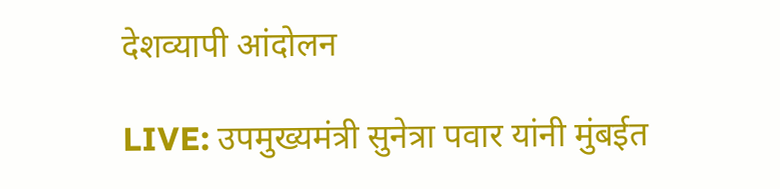देशव्यापी आंदोलन

LIVE: उपमुख्यमंत्री सुनेत्रा पवार यांनी मुंबईत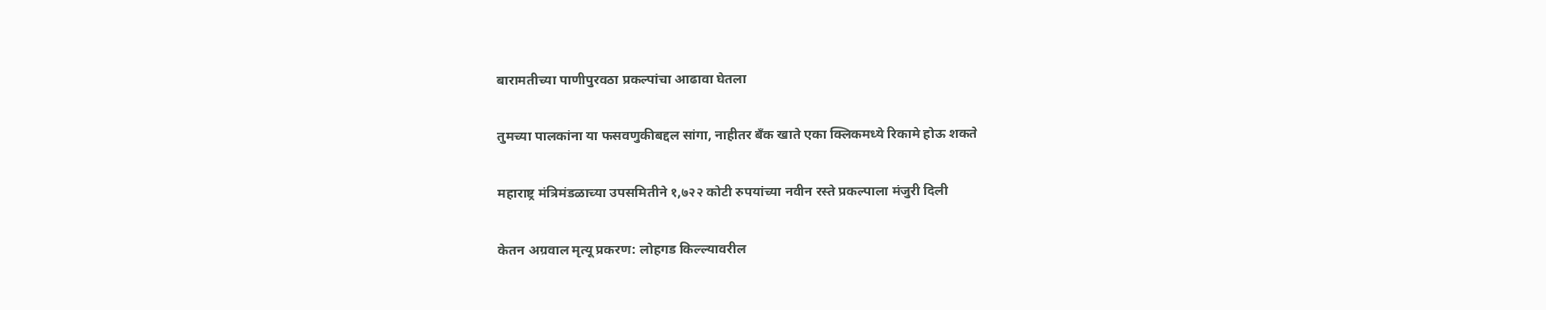बारामतीच्या पाणीपुरवठा प्रकल्पांचा आढावा घेतला

तुमच्या पालकांना या फसवणुकीबद्दल सांगा, नाहीतर बँक खाते एका क्लिकमध्ये रिकामे होऊ शकते

महाराष्ट्र मंत्रिमंडळाच्या उपसमितीने १,७२२ कोटी रुपयांच्या नवीन रस्ते प्रकल्पाला मंजुरी दिली

केतन अग्रवाल मृत्यू प्रकरण: लोहगड किल्ल्यावरील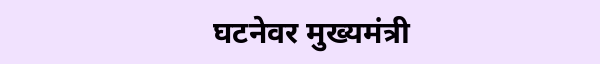घटनेवर मुख्यमंत्री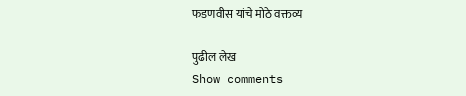फडणवीस यांचे मोठे वक्तव्य

पुढील लेख
Show comments